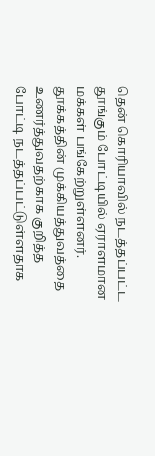தென் கொரியாவில் நடத்தப்பட்ட தூங்கும் போட்டியில் ஏராளமான மக்கள் பங்கேற்றுள்ளனர்.
தூக்கத்தின் முக்கியத்துவத்தை உணர்த்துவதற்காக குறித்த போட்டி நடத்தப்பட்டுள்ளதாக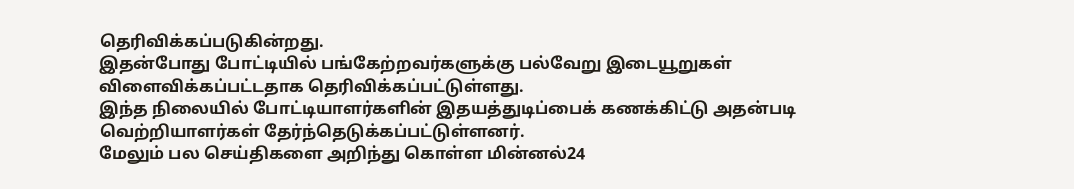தெரிவிக்கப்படுகின்றது.
இதன்போது போட்டியில் பங்கேற்றவர்களுக்கு பல்வேறு இடையூறுகள் விளைவிக்கப்பட்டதாக தெரிவிக்கப்பட்டுள்ளது.
இந்த நிலையில் போட்டியாளர்களின் இதயத்துடிப்பைக் கணக்கிட்டு அதன்படி வெற்றியாளர்கள் தேர்ந்தெடுக்கப்பட்டுள்ளனர்.
மேலும் பல செய்திகளை அறிந்து கொள்ள மின்னல்24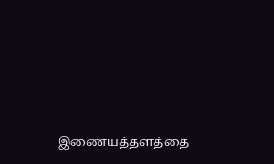இணையத்தளத்தை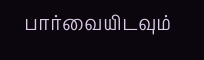பார்வையிடவும்